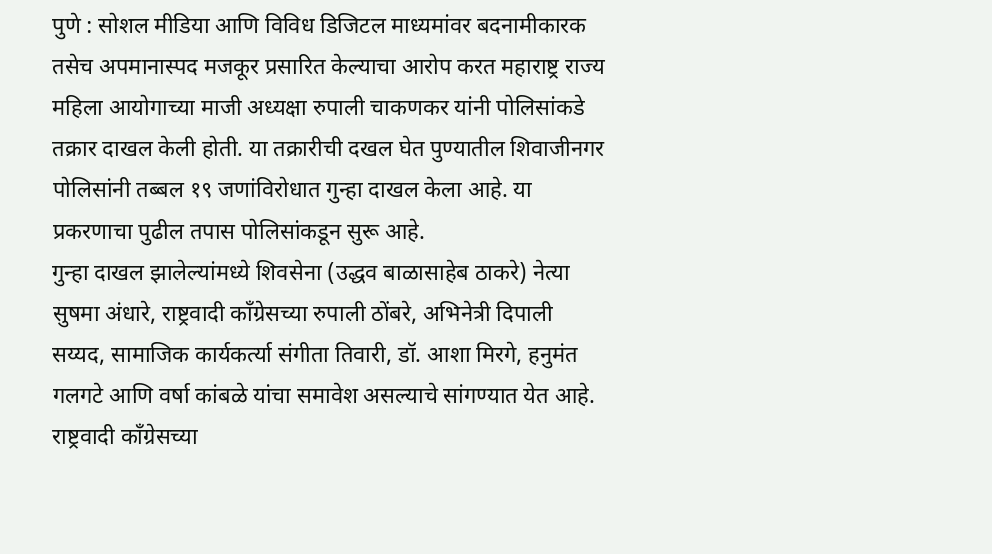पुणे : सोशल मीडिया आणि विविध डिजिटल माध्यमांवर बदनामीकारक तसेच अपमानास्पद मजकूर प्रसारित केल्याचा आरोप करत महाराष्ट्र राज्य महिला आयोगाच्या माजी अध्यक्षा रुपाली चाकणकर यांनी पोलिसांकडे तक्रार दाखल केली होती. या तक्रारीची दखल घेत पुण्यातील शिवाजीनगर पोलिसांनी तब्बल १९ जणांविरोधात गुन्हा दाखल केला आहे. या प्रकरणाचा पुढील तपास पोलिसांकडून सुरू आहे.
गुन्हा दाखल झालेल्यांमध्ये शिवसेना (उद्धव बाळासाहेब ठाकरे) नेत्या सुषमा अंधारे, राष्ट्रवादी काँग्रेसच्या रुपाली ठोंबरे, अभिनेत्री दिपाली सय्यद, सामाजिक कार्यकर्त्या संगीता तिवारी, डॉ. आशा मिरगे, हनुमंत गलगटे आणि वर्षा कांबळे यांचा समावेश असल्याचे सांगण्यात येत आहे. राष्ट्रवादी काँग्रेसच्या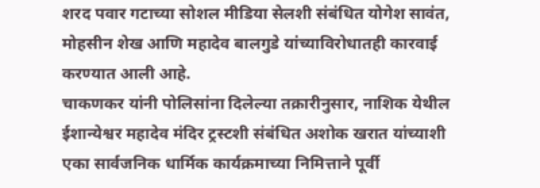शरद पवार गटाच्या सोशल मीडिया सेलशी संबंधित योगेश सावंत, मोहसीन शेख आणि महादेव बालगुडे यांच्याविरोधातही कारवाई करण्यात आली आहे.
चाकणकर यांनी पोलिसांना दिलेल्या तक्रारीनुसार, नाशिक येथील ईशान्येश्वर महादेव मंदिर ट्रस्टशी संबंधित अशोक खरात यांच्याशी एका सार्वजनिक धार्मिक कार्यक्रमाच्या निमित्ताने पूर्वी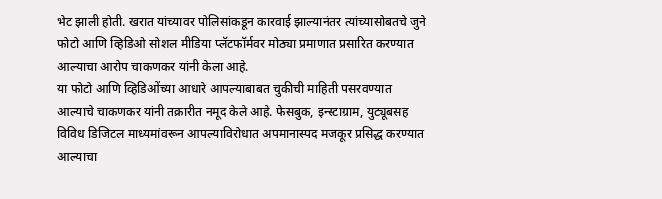भेट झाली होती. खरात यांच्यावर पोलिसांकडून कारवाई झाल्यानंतर त्यांच्यासोबतचे जुने फोटो आणि व्हिडिओ सोशल मीडिया प्लॅटफॉर्मवर मोठ्या प्रमाणात प्रसारित करण्यात आल्याचा आरोप चाकणकर यांनी केला आहे.
या फोटो आणि व्हिडिओंच्या आधारे आपल्याबाबत चुकीची माहिती पसरवण्यात आल्याचे चाकणकर यांनी तक्रारीत नमूद केले आहे. फेसबुक, इन्स्टाग्राम, युट्यूबसह विविध डिजिटल माध्यमांवरून आपल्याविरोधात अपमानास्पद मजकूर प्रसिद्ध करण्यात आल्याचा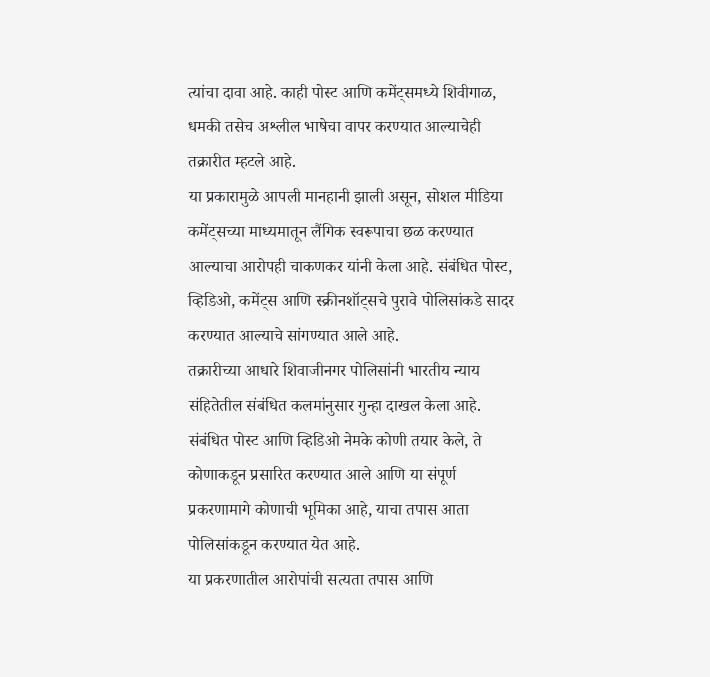त्यांचा दावा आहे. काही पोस्ट आणि कमेंट्समध्ये शिवीगाळ, धमकी तसेच अश्लील भाषेचा वापर करण्यात आल्याचेही तक्रारीत म्हटले आहे.
या प्रकारामुळे आपली मानहानी झाली असून, सोशल मीडिया कमेंट्सच्या माध्यमातून लैंगिक स्वरूपाचा छळ करण्यात आल्याचा आरोपही चाकणकर यांनी केला आहे. संबंधित पोस्ट, व्हिडिओ, कमेंट्स आणि स्क्रीनशॉट्सचे पुरावे पोलिसांकडे सादर करण्यात आल्याचे सांगण्यात आले आहे.
तक्रारीच्या आधारे शिवाजीनगर पोलिसांनी भारतीय न्याय संहितेतील संबंधित कलमांनुसार गुन्हा दाखल केला आहे. संबंधित पोस्ट आणि व्हिडिओ नेमके कोणी तयार केले, ते कोणाकडून प्रसारित करण्यात आले आणि या संपूर्ण प्रकरणामागे कोणाची भूमिका आहे, याचा तपास आता पोलिसांकडून करण्यात येत आहे.
या प्रकरणातील आरोपांची सत्यता तपास आणि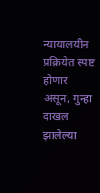न्यायालयीन प्रक्रियेत स्पष्ट होणार असून, गुन्हा दाखल झालेल्या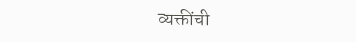व्यक्तींची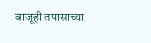बाजूही तपासाच्या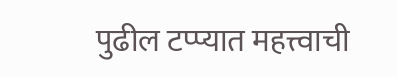पुढील टप्प्यात महत्त्वाची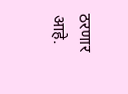ठरणार आहे.